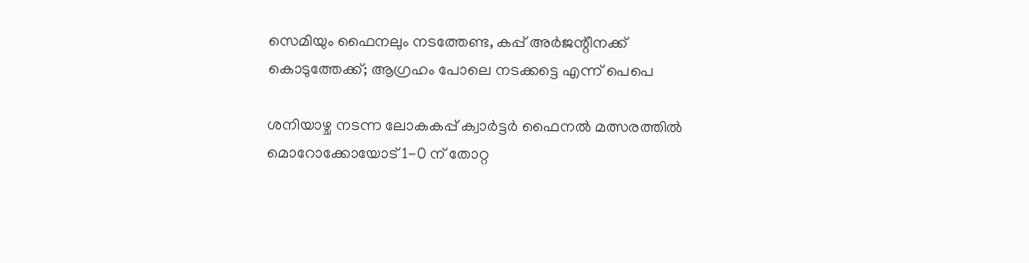സെമിയും ഫൈനലും നടത്തേണ്ട, കപ്പ് അർജന്റീനക്ക് കൊടുത്തേക്ക്; ആഗ്രഹം പോലെ നടക്കട്ടെ എന്ന് പെപെ

ശനിയാഴ്ച നടന്ന ലോകകപ്പ് ക്വാർട്ടർ ഫൈനൽ മത്സരത്തിൽ മൊറോക്കോയോട് 1-0 ന് തോറ്റ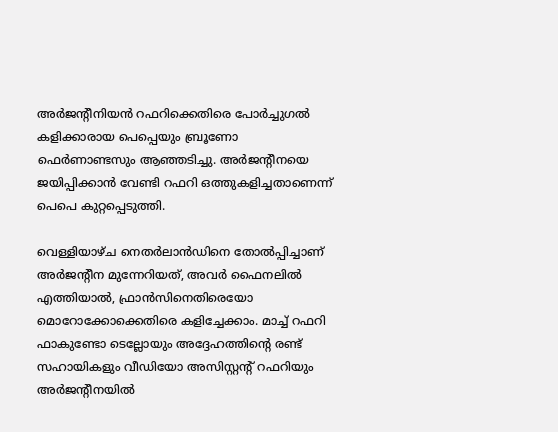അർജന്റീനിയൻ റഫറിക്കെതിരെ പോർച്ചുഗൽ കളിക്കാരായ പെപ്പെയും ബ്രൂണോ ഫെർണാണ്ടസും ആഞ്ഞടിച്ചു. അർജന്റീനയെ ജയിപ്പിക്കാൻ വേണ്ടി റഫറി ഒത്തുകളിച്ചതാണെന്ന് പെപെ കുറ്റപ്പെടുത്തി.

വെള്ളിയാഴ്ച നെതർലാൻഡിനെ തോൽപ്പിച്ചാണ് അർജന്റീന മുന്നേറിയത്, അവർ ഫൈനലിൽ എത്തിയാൽ, ഫ്രാൻസിനെതിരെയോ മൊറോക്കോക്കെതിരെ കളിച്ചേക്കാം. മാച്ച് റഫറി ഫാകുണ്ടോ ടെല്ലോയും അദ്ദേഹത്തിന്റെ രണ്ട് സഹായികളും വീഡിയോ അസിസ്റ്റന്റ് റഫറിയും അർജന്റീനയിൽ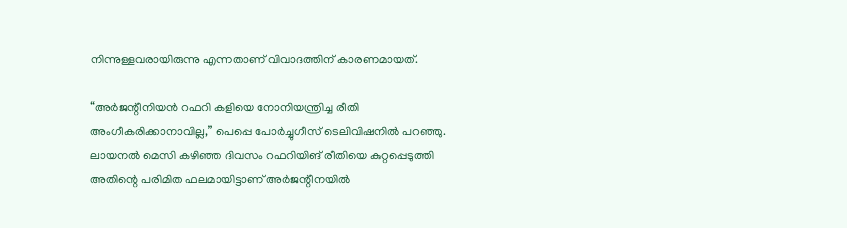നിന്നുള്ളവരായിരുന്നു എന്നതാണ് വിവാദത്തിന് കാരണമായത്.

“അർജന്റീനിയൻ റഫറി കളിയെ നോനിയന്ത്രിച്ച രീതി അംഗീകരിക്കാനാവില്ല,” പെപ്പെ പോർച്ചുഗീസ് ടെലിവിഷനിൽ പറഞ്ഞു. ലായനൽ മെസി കഴിഞ്ഞ ദിവസം റഫറിയിങ് രീതിയെ കുറ്റപ്പെടുത്തി അതിന്റെ പരിമിത ഫലമായിട്ടാണ് അർജന്റീനയിൽ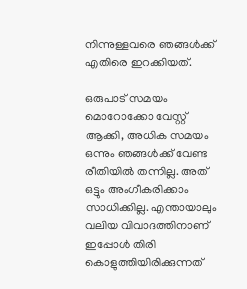നിന്നുള്ളവരെ ഞങ്ങൾക്ക് എതിരെ ഇറക്കിയത്.

ഒരുപാട് സമയം മൊറോക്കോ വേസ്റ്റ് ആക്കി, അധിക സമയം ഒന്നും ഞങ്ങൾക്ക് വേണ്ട രീതിയിൽ തന്നില്ല. അത് ഒട്ടും അംഗീകരിക്കാം സാധിക്കില്ല. എന്തായാലും വലിയ വിവാദത്തിനാണ് ഇപ്പോൾ തിരി കൊളുത്തിയിരിക്കുന്നത്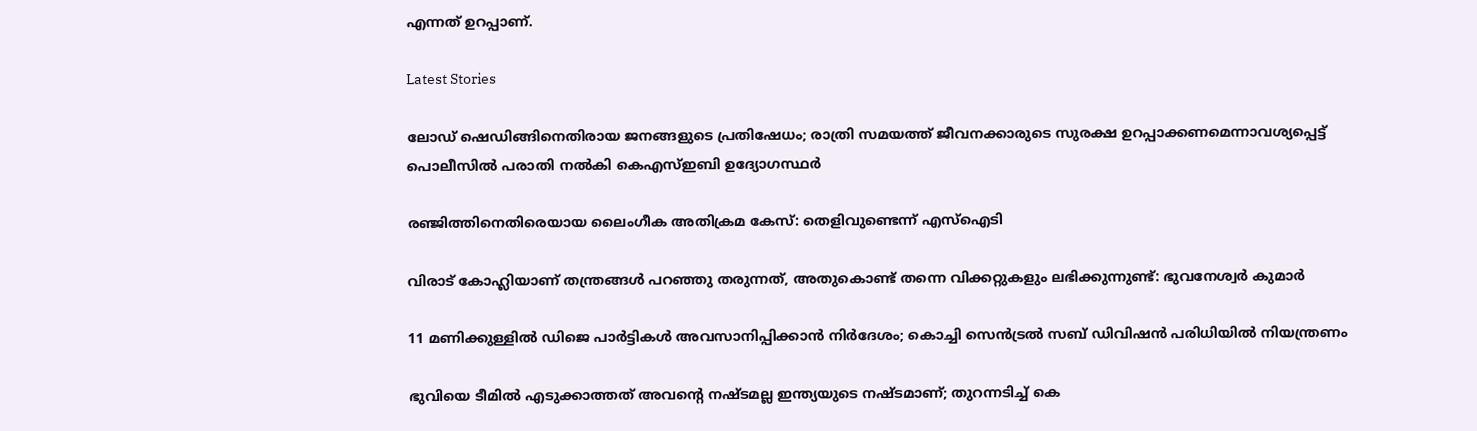എന്നത് ഉറപ്പാണ്.

Latest Stories

ലോഡ് ഷെഡിങ്ങിനെതിരായ ജനങ്ങളുടെ പ്രതിഷേധം; രാത്രി സമയത്ത് ജീവനക്കാരുടെ സുരക്ഷ ഉറപ്പാക്കണമെന്നാവശ്യപ്പെട്ട് പൊലീസിൽ പരാതി നൽകി കെഎസ്ഇബി ഉദ്യോഗസ്ഥർ

രഞ്ജിത്തിനെതിരെയായ ലൈംഗീക അതിക്രമ കേസ്: തെളിവുണ്ടെന്ന് എസ്‌ഐടി

വിരാട് കോഹ്ലിയാണ് തന്ത്രങ്ങൾ പറഞ്ഞു തരുന്നത്, അതുകൊണ്ട് തന്നെ വിക്കറ്റുകളും ലഭിക്കുന്നുണ്ട്: ഭുവനേശ്വർ കുമാർ

11 മണിക്കുള്ളിൽ ഡിജെ പാർട്ടികൾ അവസാനിപ്പിക്കാൻ നിർദേശം; കൊച്ചി സെന്‍ട്രല്‍ സബ് ഡിവിഷന്‍ പരിധിയില്‍ നിയന്ത്രണം

ഭുവിയെ ടീമിൽ എടുക്കാത്തത് അവന്റെ നഷ്ടമല്ല ഇന്ത്യയുടെ നഷ്ടമാണ്; തുറന്നടിച്ച് കെ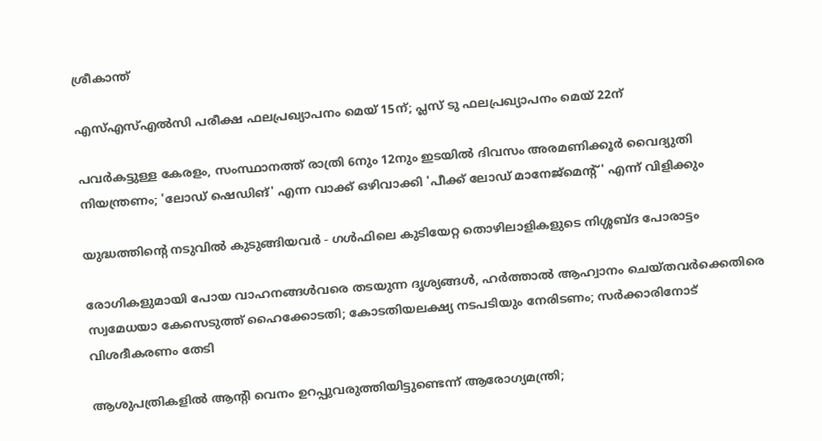ശ്രീകാന്ത്

എസ്എസ്എല്‍സി പരീക്ഷ ഫലപ്രഖ്യാപനം മെയ് 15ന്; പ്ലസ് ടു ഫലപ്രഖ്യാപനം മെയ് 22ന്

പവര്‍കട്ടുള്ള കേരളം, സംസ്ഥാനത്ത് രാത്രി 6നും 12നും ഇടയില്‍ ദിവസം അരമണിക്കൂര്‍ വൈദ്യുതി നിയന്ത്രണം; 'ലോഡ് ഷെഡിങ്' എന്ന വാക്ക് ഒഴിവാക്കി 'പീക്ക് ലോഡ് മാനേജ്‌മെന്റ്' എന്ന് വിളിക്കും

യുദ്ധത്തിന്റെ നടുവിൽ കുടുങ്ങിയവർ - ഗൾഫിലെ കുടിയേറ്റ തൊഴിലാളികളുടെ നിശ്ശബ്ദ പോരാട്ടം

രോഗികളുമായി പോയ വാഹനങ്ങള്‍വരെ തടയുന്ന ദൃശ്യങ്ങള്‍, ഹര്‍ത്താല്‍ ആഹ്വാനം ചെയ്തവര്‍ക്കെതിരെ സ്വമേധയാ കേസെടുത്ത് ഹൈക്കോടതി; കോടതിയലക്ഷ്യ നടപടിയും നേരിടണം; സര്‍ക്കാരിനോട് വിശദീകരണം തേടി

ആശുപത്രികളില്‍ ആന്റി വെനം ഉറപ്പുവരുത്തിയിട്ടുണ്ടെന്ന് ആരോഗ്യമന്ത്രി;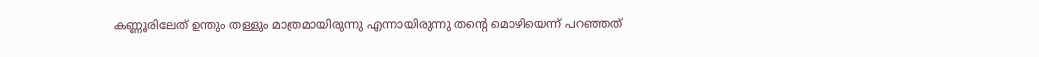കണ്ണൂരിലേത് ഉന്തും തള്ളും മാത്രമായിരുന്നു എന്നായിരുന്നു തന്റെ മൊഴിയെന്ന് പറഞ്ഞത്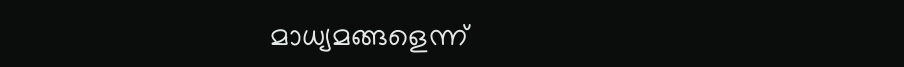മാധ്യമങ്ങളെന്ന്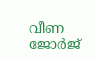വീണ ജോര്‍ജ്